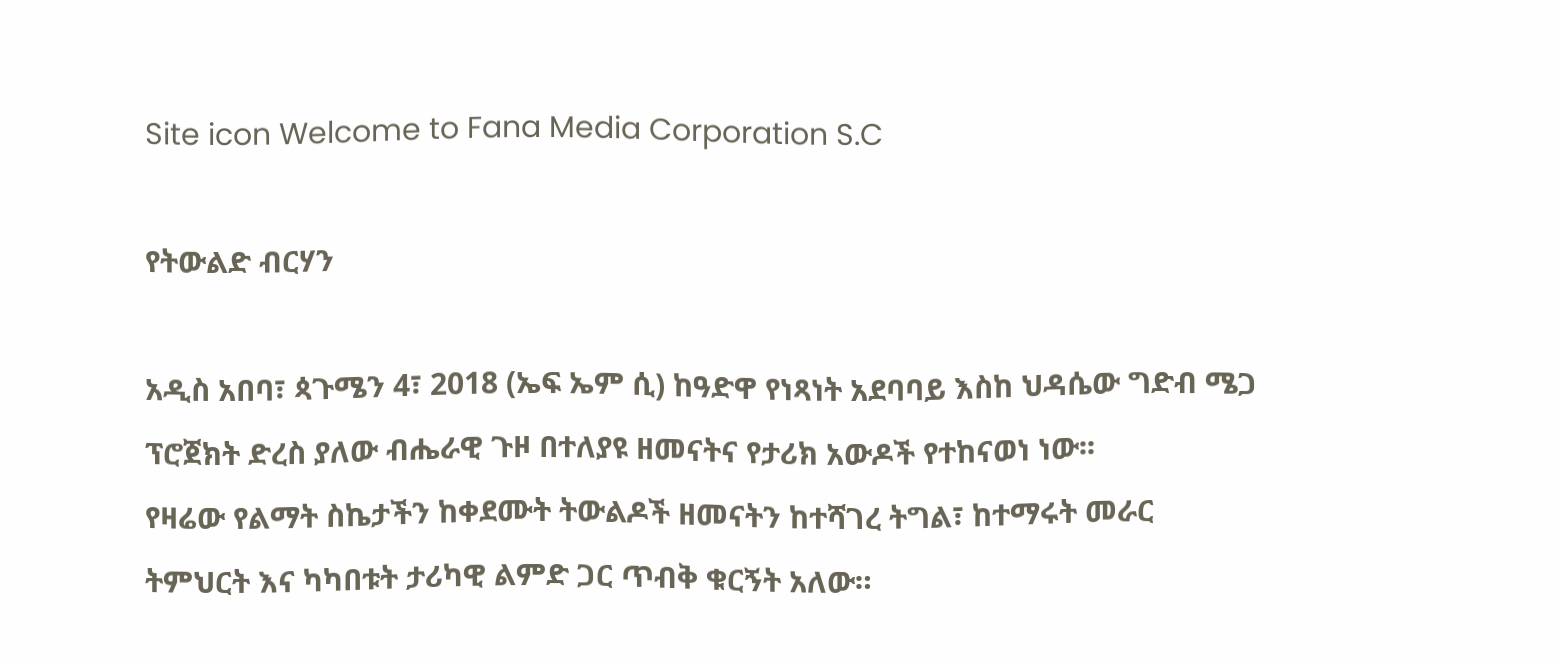Site icon Welcome to Fana Media Corporation S.C

የትውልድ ብርሃን

አዲስ አበባ፣ ጳጉሜን 4፣ 2018 (ኤፍ ኤም ሲ) ከዓድዋ የነጻነት አደባባይ እስከ ህዳሴው ግድብ ሜጋ ፕሮጀክት ድረስ ያለው ብሔራዊ ጉዞ በተለያዩ ዘመናትና የታሪክ አውዶች የተከናወነ ነው፡፡
የዛሬው የልማት ስኬታችን ከቀደሙት ትውልዶች ዘመናትን ከተሻገረ ትግል፣ ከተማሩት መራር ትምህርት እና ካካበቱት ታሪካዊ ልምድ ጋር ጥብቅ ቁርኝት አለው።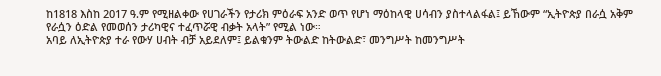ከ1818 እስከ 2017 ዓ.ም የሚዘልቀው የሀገራችን የታሪክ ምዕራፍ አንድ ወጥ የሆነ ማዕከላዊ ሀሳብን ያስተላልፋል፤ ይኸውም “ኢትዮጵያ በራሷ አቅም የራሷን ዕድል የመወሰን ታሪካዊና ተፈጥሯዊ ብቃት አላት” የሚል ነው።
አባይ ለኢትዮጵያ ተራ የውሃ ሀብት ብቻ አይደለም፤ ይልቁንም ትውልድ ከትውልድ፣ መንግሥት ከመንግሥት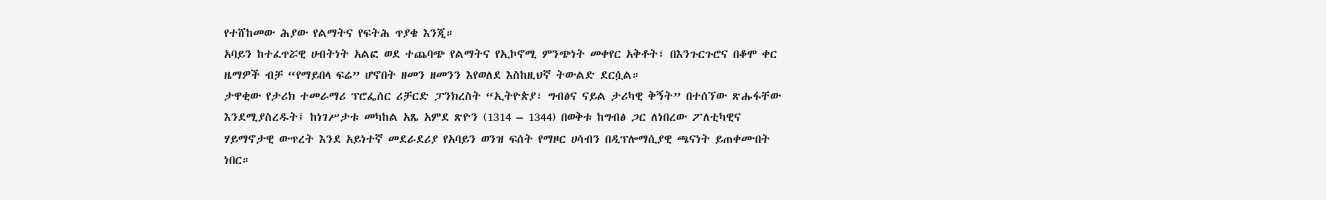የተሸከመው ሕያው የልማትና የፍትሕ ጥያቄ እንጂ።
አባይን ከተፈጥሯዊ ሀብትነት አልፎ ወደ ተጨባጭ የልማትና የኢኮኖሚ ምንጭነት መቀየር አቅቶት፣ በእንጉርጉሮና በቆሞ ቀር ዜማዎች ብቻ “የማይበላ ፍሬ” ሆኖበት ዘመን ዘመንን እየወለደ እስከዚህኛ ትውልድ ደርሷል።
ታዋቂው የታሪክ ተመራማሪ ፕሮፌሰር ሪቻርድ ፓንክረስት “ኢትዮጵያ፣ ግብፅና ናይል ታሪካዊ ቅኝት” በተሰኘው ጽሑፋቸው እንደሚያስረዱት፤ ከነገሥታቱ መካከል አጼ አምደ ጽዮን (1314 – 1344) በወቅቱ ከግብፅ ጋር ለነበረው ፖለቲካዊና ሃይማኖታዊ ውጥረት እንደ አይነተኛ መደራደሪያ የአባይን ወንዝ ፍሰት የማዞር ሀሳብን በዲፕሎማሲያዊ ጫናነት ይጠቀሙበት ነበር።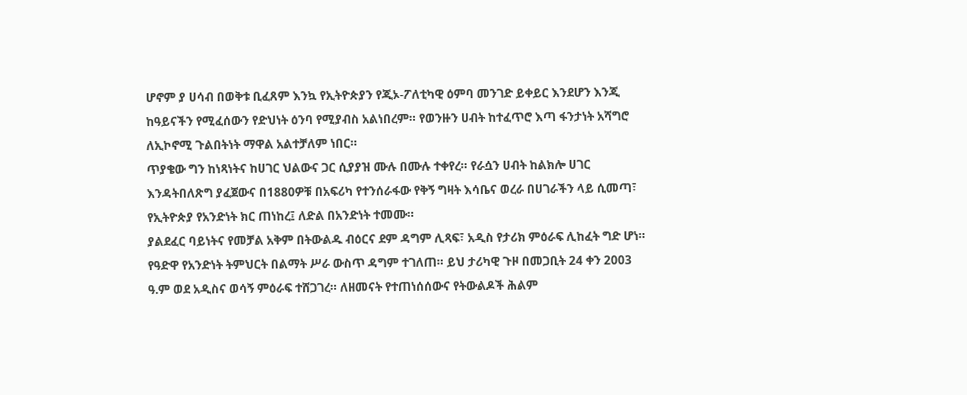ሆኖም ያ ሀሳብ በወቅቱ ቢፈጸም እንኳ የኢትዮጵያን የጂኦ-ፖለቲካዊ ዕምባ መንገድ ይቀይር እንደሆን እንጂ ከዓይናችን የሚፈሰውን የድህነት ዕንባ የሚያብስ አልነበረም። የወንዙን ሀብት ከተፈጥሮ እጣ ፋንታነት አሻግሮ ለኢኮኖሚ ጉልበትነት ማዋል አልተቻለም ነበር።
ጥያቄው ግን ከነጻነትና ከሀገር ህልውና ጋር ሲያያዝ ሙሉ በሙሉ ተቀየረ። የራሷን ሀብት ከልክሎ ሀገር እንዳትበለጽግ ያፈጀውና በ1880ዎቹ በአፍሪካ የተንሰራፋው የቅኝ ግዛት እሳቤና ወረራ በሀገራችን ላይ ሲመጣ፣ የኢትዮጵያ የአንድነት ክር ጠነከረ፤ ለድል በአንድነት ተመሙ።
ያልደፈር ባይነትና የመቻል አቅም በትውልዱ ብዕርና ደም ዳግም ሊጻፍ፣ አዲስ የታሪክ ምዕራፍ ሊከፈት ግድ ሆነ።
የዓድዋ የአንድነት ትምህርት በልማት ሥራ ውስጥ ዳግም ተገለጠ። ይህ ታሪካዊ ጉዞ በመጋቢት 24 ቀን 2003 ዓ.ም ወደ አዲስና ወሳኝ ምዕራፍ ተሸጋገረ። ለዘመናት የተጠነሰሰውና የትውልዶች ሕልም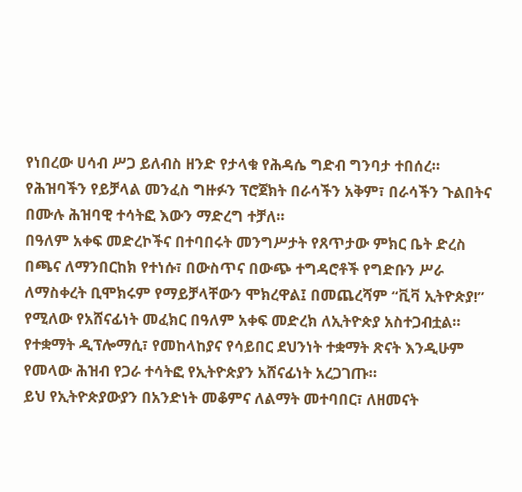የነበረው ሀሳብ ሥጋ ይለብስ ዘንድ የታላቁ የሕዳሴ ግድብ ግንባታ ተበሰረ።
የሕዝባችን የይቻላል መንፈስ ግዙፉን ፕሮጀክት በራሳችን አቅም፣ በራሳችን ጉልበትና በሙሉ ሕዝባዊ ተሳትፎ እውን ማድረግ ተቻለ።
በዓለም አቀፍ መድረኮችና በተባበሩት መንግሥታት የጸጥታው ምክር ቤት ድረስ በጫና ለማንበርከክ የተነሱ፣ በውስጥና በውጭ ተግዳሮቶች የግድቡን ሥራ ለማስቀረት ቢሞክሩም የማይቻላቸውን ሞክረዋል፤ በመጨረሻም “ቪቫ ኢትዮጵያ!” የሚለው የአሸናፊነት መፈክር በዓለም አቀፍ መድረክ ለኢትዮጵያ አስተጋብቷል።
የተቋማት ዲፕሎማሲ፣ የመከላከያና የሳይበር ደህንነት ተቋማት ጽናት እንዲሁም የመላው ሕዝብ የጋራ ተሳትፎ የኢትዮጵያን አሸናፊነት አረጋገጡ።
ይህ የኢትዮጵያውያን በአንድነት መቆምና ለልማት መተባበር፣ ለዘመናት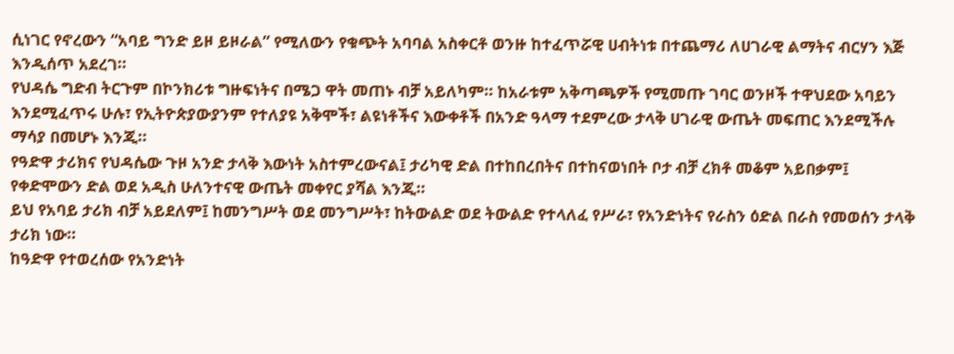ሲነገር የኖረውን “አባይ ግንድ ይዞ ይዞራል” የሚለውን የቁጭት አባባል አስቀርቶ ወንዙ ከተፈጥሯዊ ሀብትነቱ በተጨማሪ ለሀገራዊ ልማትና ብርሃን እጅ እንዲሰጥ አደረገ።
የህዳሴ ግድብ ትርጉም በኮንክሪቱ ግዙፍነትና በሜጋ ዋት መጠኑ ብቻ አይለካም። ከአራቱም አቅጣጫዎች የሚመጡ ገባር ወንዞች ተዋህደው አባይን እንደሚፈጥሩ ሁሉ፣ የኢትዮጵያውያንም የተለያዩ አቅሞች፣ ልዩነቶችና እውቀቶች በአንድ ዓላማ ተደምረው ታላቅ ሀገራዊ ውጤት መፍጠር እንደሚችሉ ማሳያ በመሆኑ እንጂ።
የዓድዋ ታሪክና የህዳሴው ጉዞ አንድ ታላቅ እውነት አስተምረውናል፤ ታሪካዊ ድል በተከበረበትና በተከናወነበት ቦታ ብቻ ረክቶ መቆም አይበቃም፤ የቀድሞውን ድል ወደ አዲስ ሁለንተናዊ ውጤት መቀየር ያሻል እንጂ።
ይህ የአባይ ታሪክ ብቻ አይደለም፤ ከመንግሥት ወደ መንግሥት፣ ከትውልድ ወደ ትውልድ የተላለፈ የሥራ፣ የአንድነትና የራስን ዕድል በራስ የመወሰን ታላቅ ታሪክ ነው።
ከዓድዋ የተወረሰው የአንድነት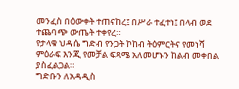መንፈስ በዕውቀት ተጠናከረ፤ በሥራ ተፈተነ፤ በላብ ወደ ተጨባጭ ውጤት ተቀየረ።
የታላቁ ህዳሴ ግድብ የንጋት ኮከብ ትዕምርትና የመነሻ ምዕራፍ እንጂ የመቻል ፍጻሜ አለመሆኑን ከልብ መቀበል ያስፈልጋል።
ግድቡን ለአዳዲስ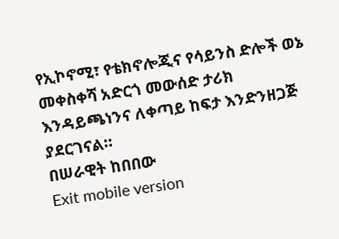የኢኮኖሚ፣ የቴክኖሎጂና የሳይንስ ድሎች ወኔ መቀስቀሻ አድርጎ መውሰድ ታሪክ እንዳይጫነንና ለቀጣይ ከፍታ እንድንዘጋጅ ያደርገናል።
በሠራዊት ከበበው
Exit mobile version